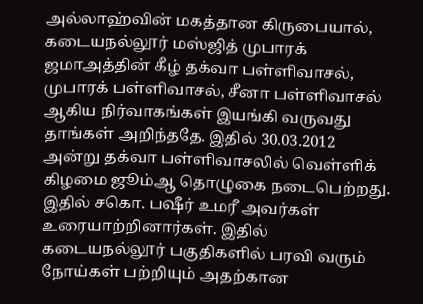அல்லாஹ்வின் மகத்தான கிருபையால், கடையநல்லூர் மஸ்ஜித் முபாரக் ஜமாஅத்தின் கீழ் தக்வா பள்ளிவாசல், முபாரக் பள்ளிவாசல், சீனா பள்ளிவாசல் ஆகிய நிர்வாகங்கள் இயங்கி வருவது தாங்கள் அறிந்ததே. இதில் 30.03.2012 அன்று தக்வா பள்ளிவாசலில் வெள்ளிக் கிழமை ஜூம்ஆ தொழுகை நடைபெற்றது. இதில் சகொ. பஷீர் உமரீ அவர்கள் உரையாற்றினார்கள். இதில் கடையநல்லூர் பகுதிகளில் பரவி வரும் நோய்கள் பற்றியும் அதற்கான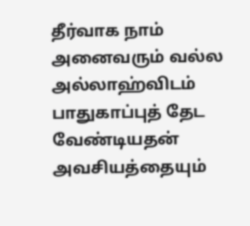தீர்வாக நாம் அனைவரும் வல்ல அல்லாஹ்விடம் பாதுகாப்புத் தேட வேண்டியதன் அவசியத்தையும்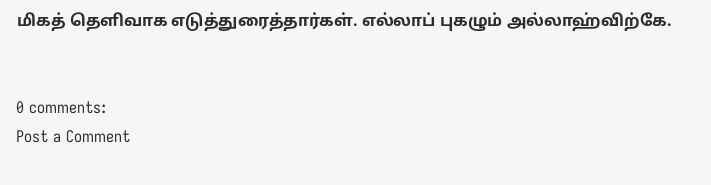மிகத் தெளிவாக எடுத்துரைத்தார்கள். எல்லாப் புகழும் அல்லாஹ்விற்கே.


0 comments:
Post a Comment